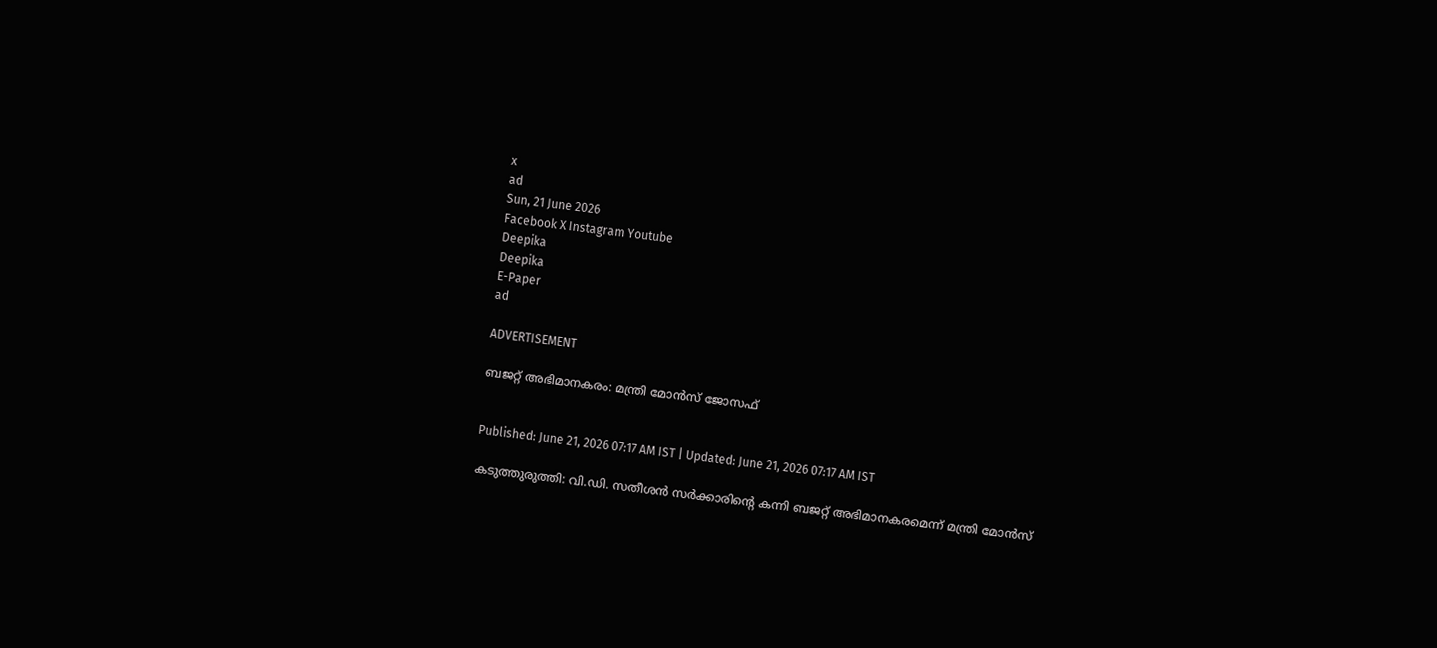x
ad
Sun, 21 June 2026
Facebook X Instagram Youtube
Deepika
Deepika
E-Paper
ad

ADVERTISEMENT

ബജറ്റ് അഭിമാനകരം: മന്ത്രി മോന്‍സ് ജോസഫ്


Published: June 21, 2026 07:17 AM IST | Updated: June 21, 2026 07:17 AM IST

കടുത്തുരുത്തി: വി.ഡി. സതീശൻ സര്‍ക്കാരിന്‍റെ കന്നി ബജറ്റ് അഭിമാനകരമെന്ന് മന്ത്രി മോന്‍സ്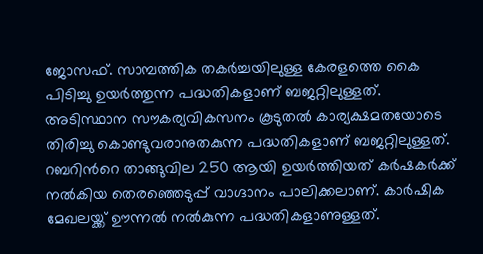ജോസഫ്. സാമ്പത്തിക തകര്‍ച്ചയിലുള്ള കേരളത്തെ കൈ പിടിച്ചു ഉയര്‍ത്തുന്ന പദ്ധതികളാണ് ബജറ്റിലുള്ളത്. അടിസ്ഥാന സൗകര്യവികസനം കൂടുതല്‍ കാര്യക്ഷമതയോടെ തിരിച്ചു കൊണ്ടുവരാനുതകുന്ന പദ്ധതികളാണ് ബജറ്റിലുള്ളത്. റബറിന്‍റെ താങ്ങുവില 250 ആയി ഉയര്‍ത്തിയത് കര്‍ഷകര്‍ക്ക് നല്‍കിയ തെരഞ്ഞെടുപ്പ് വാഗ്ദാനം പാലിക്കലാണ്. കാര്‍ഷിക മേഖലയ്ക്ക് ഊന്നല്‍ നല്‍കുന്ന പദ്ധതികളാണുള്ളത്.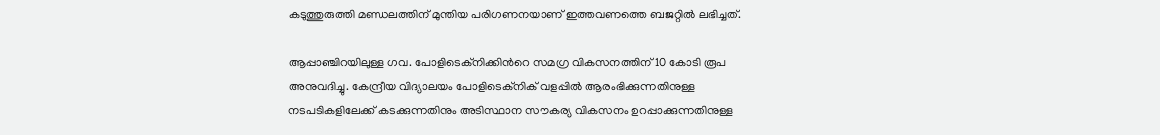കടുത്തുരുത്തി മണ്ഡലത്തിന് മുന്തിയ പരിഗണനയാണ് ഇത്തവണത്തെ ബജറ്റില്‍ ലഭിച്ചത്.

ആപ്പാഞ്ചിറയിലുള്ള ഗവ. പോളിടെക്‌നിക്കിന്‍റെ സമഗ്ര വികസനത്തിന് 10 കോടി രൂപ അനുവദിച്ചു. കേന്ദ്രീയ വിദ്യാലയം പോളിടെക്‌നിക് വളപ്പിൽ ആരംഭിക്കുന്നതിനുള്ള നടപടികളിലേക്ക് കടക്കുന്നതിനും അടിസ്ഥാന സൗകര്യ വികസനം ഉറപ്പാക്കുന്നതിനുള്ള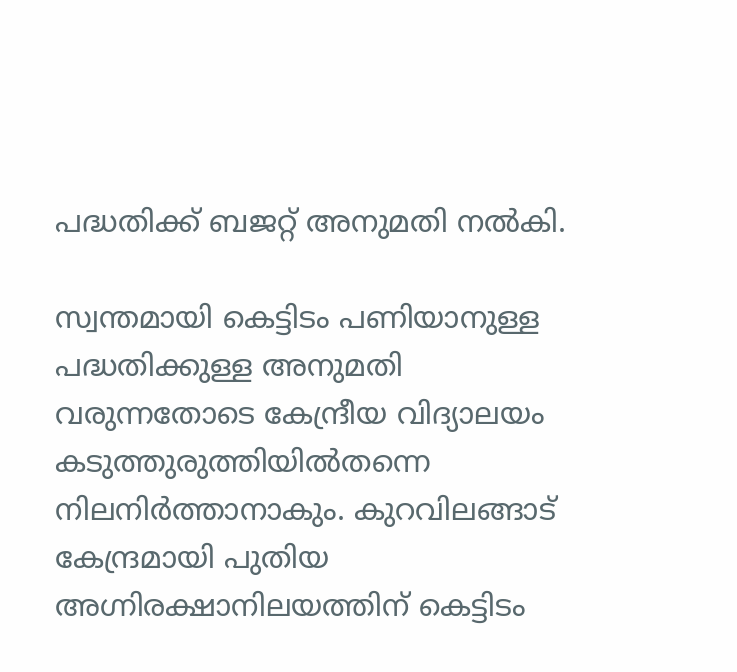പദ്ധതിക്ക് ബജറ്റ് അനുമതി നല്‍കി.

സ്വന്തമായി കെട്ടിടം പണിയാനുള്ള പദ്ധതിക്കുള്ള അനുമതി വരുന്നതോടെ കേന്ദ്രീയ വിദ്യാലയം കടുത്തുരുത്തിയില്‍തന്നെ നിലനിര്‍ത്താനാകും. കുറവിലങ്ങാട് കേന്ദ്രമായി പുതിയ അഗ്നിരക്ഷാനിലയത്തിന് കെട്ടിടം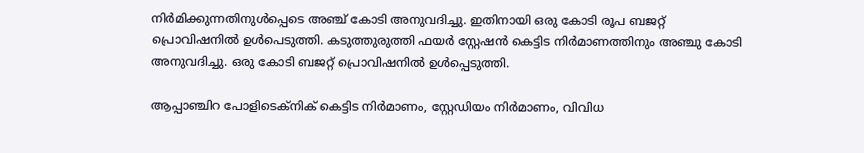നിര്‍മിക്കുന്നതിനുള്‍പ്പെടെ അഞ്ച് കോടി അനുവദിച്ചു. ഇതിനായി ഒരു കോടി രൂപ ബജറ്റ് പ്രൊവിഷനില്‍ ഉള്‍പെടുത്തി. കടുത്തുരുത്തി ഫയര്‍ സ്റ്റേഷന്‍ കെട്ടിട നിര്‍മാണത്തിനും അഞ്ചു കോടി അനുവദിച്ചു. ഒരു കോടി ബജറ്റ് പ്രൊവിഷനില്‍ ഉള്‍പ്പെടുത്തി.

ആപ്പാഞ്ചിറ പോളിടെക്‌നിക് കെട്ടിട നിര്‍മാണം, സ്റ്റേഡിയം നിര്‍മാണം, വിവിധ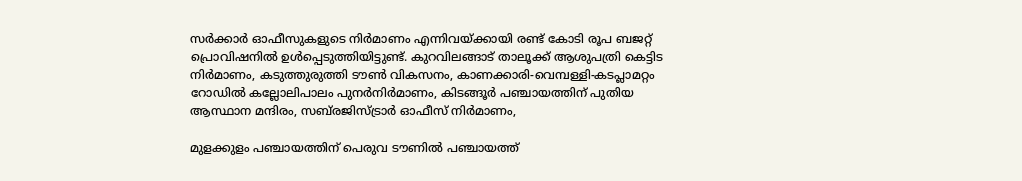സര്‍ക്കാര്‍ ഓഫീസുകളുടെ നിര്‍മാണം എന്നിവയ്ക്കായി രണ്ട് കോടി രൂപ ബജറ്റ് പ്രൊവിഷനില്‍ ഉള്‍പ്പെടുത്തിയിട്ടുണ്ട്. കുറവിലങ്ങാട് താലൂക്ക് ആശുപത്രി കെട്ടിട നിര്‍മാണം, കടുത്തുരുത്തി ടൗണ്‍ വികസനം, കാണക്കാരി-വെമ്പള്ളി-കടപ്ലാമറ്റം റോഡില്‍ കല്ലോലിപാലം പുനർനിര്‍മാണം, കിടങ്ങൂര്‍ പഞ്ചായത്തിന് പുതിയ ആസ്ഥാന മന്ദിരം, സബ്‌രജിസ്ട്രാര്‍ ഓഫീസ് നിര്‍മാണം,

മുളക്കുളം പഞ്ചായത്തിന് പെരുവ ടൗണില്‍ പഞ്ചായത്ത്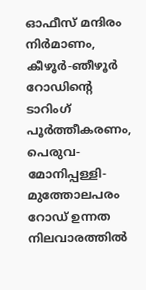ഓഫീസ് മന്ദിരം നിര്‍മാണം, കീഴൂര്‍-ഞീഴൂര്‍ റോഡിന്‍റെ ടാറിംഗ് പൂര്‍ത്തീകരണം, പെരുവ-മോനിപ്പള്ളി-മുത്തോലപരം റോഡ് ഉന്നത നിലവാരത്തില്‍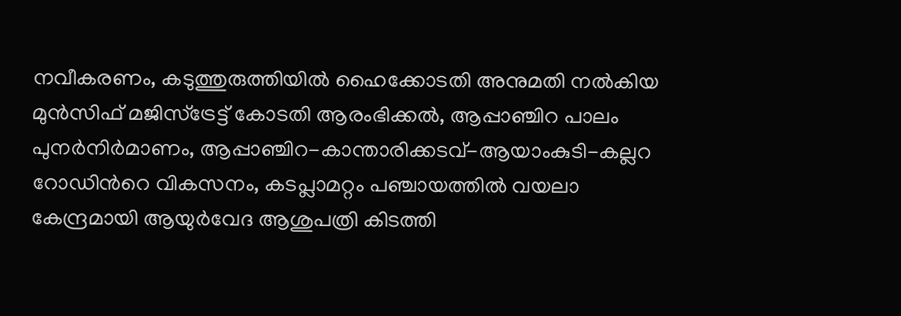നവീകരണം, കടുത്തുരുത്തിയില്‍ ഹൈക്കോടതി അനുമതി നല്‍കിയ മുന്‍സിഫ് മജിസ്‌ട്രേട്ട് കോടതി ആരംഭിക്കല്‍, ആപ്പാഞ്ചിറ പാലം പുനർനിര്‍മാണം, ആപ്പാഞ്ചിറ-കാന്താരിക്കടവ്-ആയാംകുടി-കല്ലറ റോഡിന്‍റെ വികസനം, കടപ്ലാമറ്റം പഞ്ചായത്തില്‍ വയലാ കേന്ദ്രമായി ആയുര്‍വേദ ആശുപത്രി കിടത്തി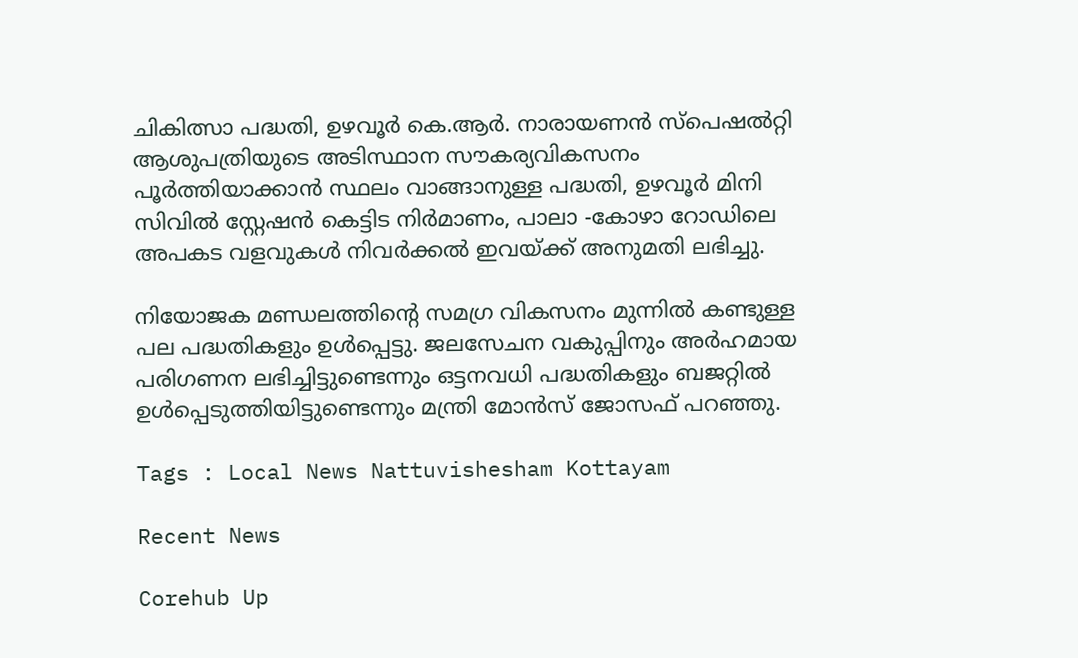ചികിത്സാ പദ്ധതി, ഉഴവൂര്‍ കെ.ആര്‍. നാരായണന്‍ സ്‌പെഷല്‍റ്റി ആശുപത്രിയുടെ അടിസ്ഥാന സൗകര്യവികസനം പൂര്‍ത്തിയാക്കാന്‍ സ്ഥലം വാങ്ങാനുള്ള പദ്ധതി, ഉഴവൂര്‍ മിനി സിവില്‍ സ്റ്റേഷന്‍ കെട്ടിട നിര്‍മാണം, പാലാ -കോഴാ റോഡിലെ അപകട വളവുകള്‍ നിവര്‍ക്കൽ ഇവയ്ക്ക് അനുമതി ലഭിച്ചു.

നിയോജക മണ്ഡലത്തിന്‍റെ സമഗ്ര വികസനം മുന്നില്‍ കണ്ടുള്ള പല പദ്ധതികളും ഉള്‍പ്പെട്ടു. ജലസേചന വകുപ്പിനും അര്‍ഹമായ പരിഗണന ലഭിച്ചിട്ടുണ്ടെന്നും ഒട്ടനവധി പദ്ധതികളും ബജറ്റില്‍ ഉള്‍പ്പെടുത്തിയിട്ടുണ്ടെന്നും മന്ത്രി മോന്‍സ് ജോസഫ് പറഞ്ഞു.

Tags : Local News Nattuvishesham Kottayam

Recent News

Corehub Up